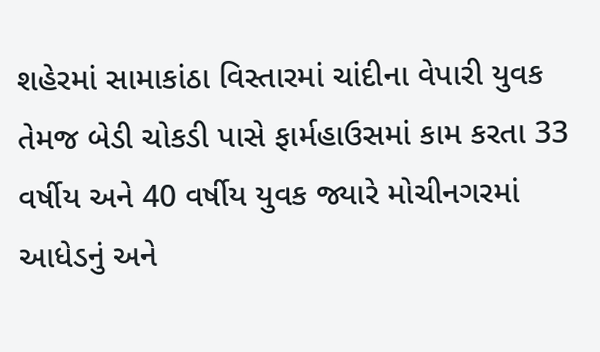શહેરમાં સામાકાંઠા વિસ્તારમાં ચાંદીના વેપારી યુવક તેમજ બેડી ચોકડી પાસે ફાર્મહાઉસમાં કામ કરતા 33 વર્ષીય અને 40 વર્ષીય યુવક જ્યારે મોચીનગરમાં આધેડનું અને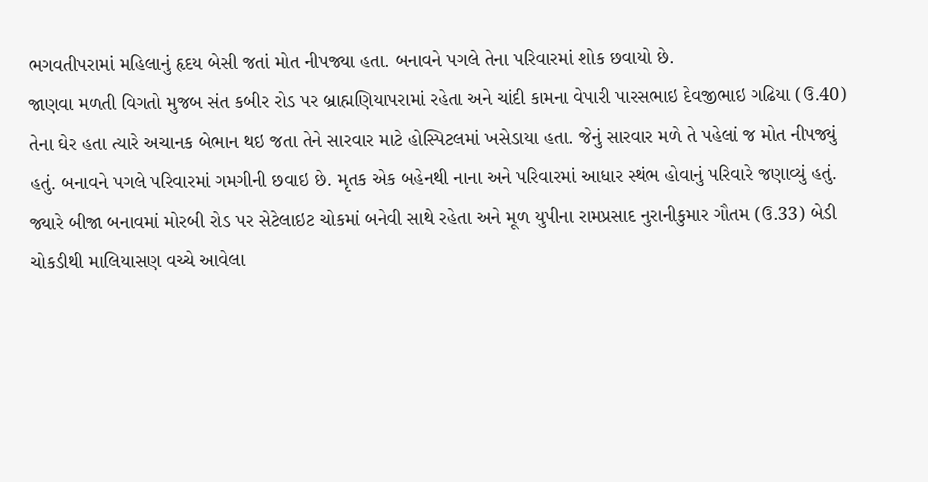ભગવતીપરામાં મહિલાનું હૃદય બેસી જતાં મોત નીપજ્યા હતા. બનાવને પગલે તેના પરિવારમાં શોક છવાયો છે.
જાણવા મળતી વિગતો મુજબ સંત કબીર રોડ પર બ્રાહ્મણિયાપરામાં રહેતા અને ચાંદી કામના વેપારી પારસભાઇ દેવજીભાઇ ગઢિયા (ઉ.40) તેના ઘેર હતા ત્યારે અચાનક બેભાન થઇ જતા તેને સારવાર માટે હોસ્પિટલમાં ખસેડાયા હતા. જેનું સારવાર મળે તે પહેલાં જ મોત નીપજ્યું હતું. બનાવને પગલે પરિવારમાં ગમગીની છવાઇ છે. મૃતક એક બહેનથી નાના અને પરિવારમાં આધાર સ્થંભ હોવાનું પરિવારે જણાવ્યું હતું. જ્યારે બીજા બનાવમાં મોરબી રોડ પર સેટેલાઇટ ચોકમાં બનેવી સાથે રહેતા અને મૂળ યુપીના રામપ્રસાદ નુરાનીકુમાર ગૌતમ (ઉ.33) બેડી ચોકડીથી માલિયાસણ વચ્ચે આવેલા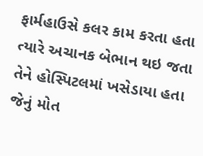ફાર્મહાઉસે કલર કામ કરતા હતા ત્યારે અચાનક બેભાન થઇ જતા તેને હોસ્પિટલમાં ખસેડાયા હતા જેનું મોત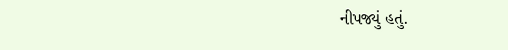નીપજ્યું હતું.